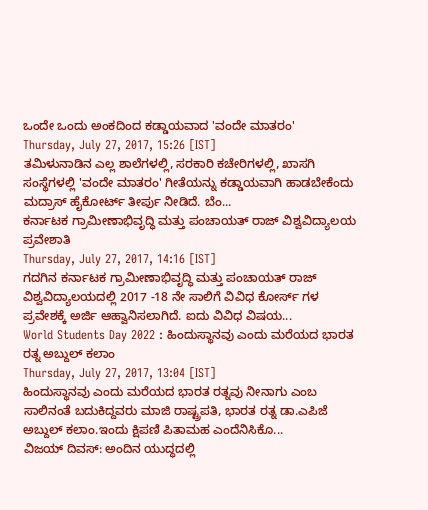ಒಂದೇ ಒಂದು ಅಂಕದಿಂದ ಕಡ್ಡಾಯವಾದ 'ವಂದೇ ಮಾತರಂ'
Thursday, July 27, 2017, 15:26 [IST]
ತಮಿಳುನಾಡಿನ ಎಲ್ಲ ಶಾಲೆಗಳಲ್ಲಿ, ಸರಕಾರಿ ಕಚೇರಿಗಳಲ್ಲಿ, ಖಾಸಗಿ ಸಂಸ್ಥೆಗಳಲ್ಲಿ 'ವಂದೇ ಮಾತರಂ' ಗೀತೆಯನ್ನು ಕಡ್ಡಾಯವಾಗಿ ಹಾಡಬೇಕೆಂದು ಮದ್ರಾಸ್ ಹೈಕೋರ್ಟ್ ತೀರ್ಪು ನೀಡಿದೆ. ಬೆಂ...
ಕರ್ನಾಟಕ ಗ್ರಾಮೀಣಾಭಿವೃದ್ಧಿ ಮತ್ತು ಪಂಚಾಯತ್ ರಾಜ್ ವಿಶ್ವವಿದ್ಯಾಲಯ ಪ್ರವೇಶಾತಿ
Thursday, July 27, 2017, 14:16 [IST]
ಗದಗಿನ ಕರ್ನಾಟಕ ಗ್ರಾಮೀಣಾಭಿವೃದ್ಧಿ ಮತ್ತು ಪಂಚಾಯತ್ ರಾಜ್ ವಿಶ್ವವಿದ್ಯಾಲಯದಲ್ಲಿ 2017 -18 ನೇ ಸಾಲಿಗೆ ವಿವಿಧ ಕೋರ್ಸ್ ಗಳ ಪ್ರವೇಶಕ್ಕೆ ಅರ್ಜಿ ಆಹ್ವಾನಿಸಲಾಗಿದೆ. ಐದು ವಿವಿಧ ವಿಷಯ...
World Students Day 2022 : ಹಿಂದುಸ್ಥಾನವು ಎಂದು ಮರೆಯದ ಭಾರತ ರತ್ನ ಅಬ್ದುಲ್ ಕಲಾಂ
Thursday, July 27, 2017, 13:04 [IST]
ಹಿಂದುಸ್ಥಾನವು ಎಂದು ಮರೆಯದ ಭಾರತ ರತ್ನವು ನೀನಾಗು ಎಂಬ ಸಾಲಿನಂತೆ ಬದುಕಿದ್ದವರು ಮಾಜಿ ರಾಷ್ಟ್ರಪತಿ, ಭಾರತ ರತ್ನ ಡಾ.ಎಪಿಜೆ ಅಬ್ದುಲ್ ಕಲಾಂ.ಇಂದು ಕ್ಷಿಪಣಿ ಪಿತಾಮಹ ಎಂದೆನಿಸಿಕೊ...
ವಿಜಯ್ ದಿವಸ್: ಅಂದಿನ ಯುದ್ಧದಲ್ಲಿ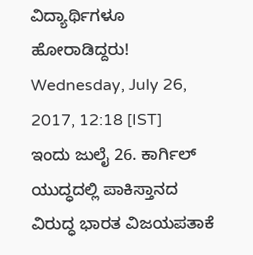ವಿದ್ಯಾರ್ಥಿಗಳೂ ಹೋರಾಡಿದ್ದರು!
Wednesday, July 26, 2017, 12:18 [IST]
ಇಂದು ಜುಲೈ 26. ಕಾರ್ಗಿಲ್ ಯುದ್ಧದಲ್ಲಿ ಪಾಕಿಸ್ತಾನದ ವಿರುದ್ಧ ಭಾರತ ವಿಜಯಪತಾಕೆ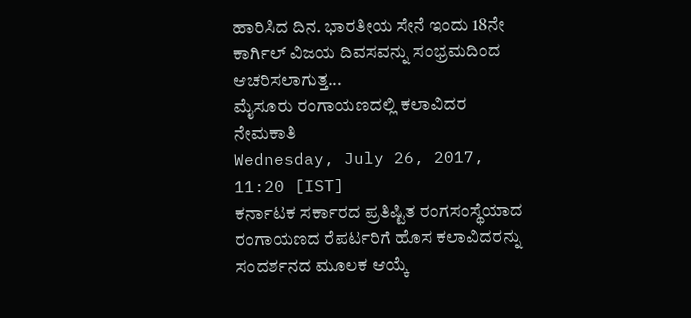ಹಾರಿಸಿದ ದಿನ. ಭಾರತೀಯ ಸೇನೆ ಇಂದು 18ನೇ ಕಾರ್ಗಿಲ್ ವಿಜಯ ದಿವಸವನ್ನು ಸಂಭ್ರಮದಿಂದ ಆಚರಿಸಲಾಗುತ್ತ...
ಮೈಸೂರು ರಂಗಾಯಣದಲ್ಲಿ ಕಲಾವಿದರ ನೇಮಕಾತಿ
Wednesday, July 26, 2017, 11:20 [IST]
ಕರ್ನಾಟಕ ಸರ್ಕಾರದ ಪ್ರತಿಷ್ಟಿತ ರಂಗಸಂಸ್ಥೆಯಾದ ರಂಗಾಯಣದ ರೆಪರ್ಟರಿಗೆ ಹೊಸ ಕಲಾವಿದರನ್ನು ಸಂದರ್ಶನದ ಮೂಲಕ ಆಯ್ಕೆ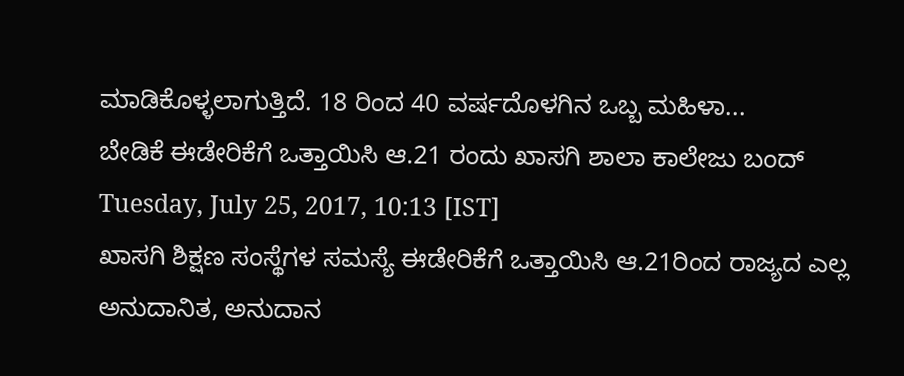ಮಾಡಿಕೊಳ್ಳಲಾಗುತ್ತಿದೆ. 18 ರಿಂದ 40 ವರ್ಷದೊಳಗಿನ ಒಬ್ಬ ಮಹಿಳಾ...
ಬೇಡಿಕೆ ಈಡೇರಿಕೆಗೆ ಒತ್ತಾಯಿಸಿ ಆ.21 ರಂದು ಖಾಸಗಿ ಶಾಲಾ ಕಾಲೇಜು ಬಂದ್
Tuesday, July 25, 2017, 10:13 [IST]
ಖಾಸಗಿ ಶಿಕ್ಷಣ ಸಂಸ್ಥೆಗಳ ಸಮಸ್ಯೆ ಈಡೇರಿಕೆಗೆ ಒತ್ತಾಯಿಸಿ ಆ.21ರಿಂದ ರಾಜ್ಯದ ಎಲ್ಲ ಅನುದಾನಿತ, ಅನುದಾನ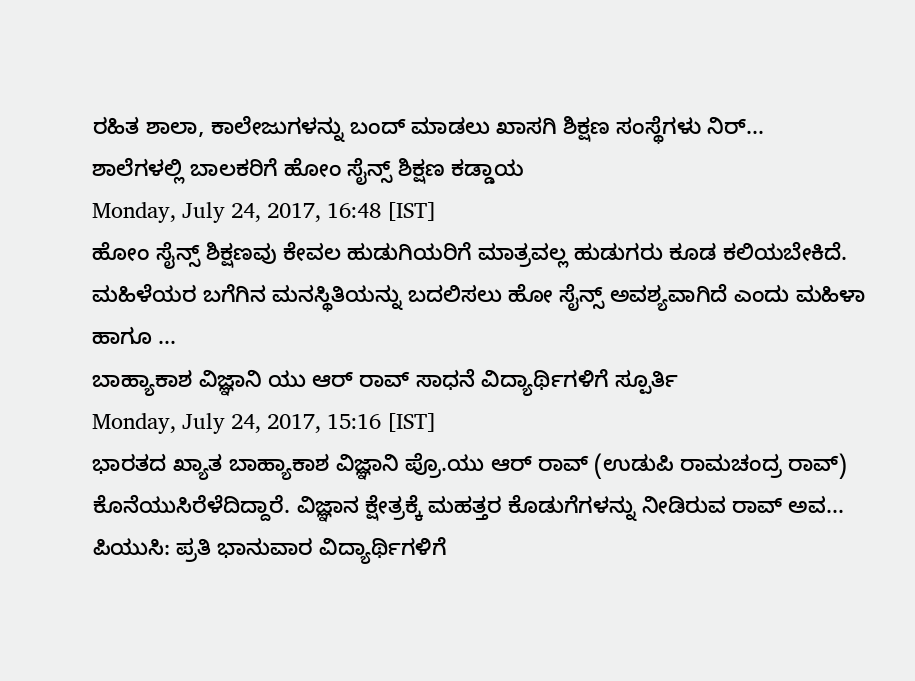ರಹಿತ ಶಾಲಾ, ಕಾಲೇಜುಗಳನ್ನು ಬಂದ್ ಮಾಡಲು ಖಾಸಗಿ ಶಿಕ್ಷಣ ಸಂಸ್ಥೆಗಳು ನಿರ್...
ಶಾಲೆಗಳಲ್ಲಿ ಬಾಲಕರಿಗೆ ಹೋಂ ಸೈನ್ಸ್ ಶಿಕ್ಷಣ ಕಡ್ಡಾಯ
Monday, July 24, 2017, 16:48 [IST]
ಹೋಂ ಸೈನ್ಸ್ ಶಿಕ್ಷಣವು ಕೇವಲ ಹುಡುಗಿಯರಿಗೆ ಮಾತ್ರವಲ್ಲ ಹುಡುಗರು ಕೂಡ ಕಲಿಯಬೇಕಿದೆ. ಮಹಿಳೆಯರ ಬಗೆಗಿನ ಮನಸ್ಥಿತಿಯನ್ನು ಬದಲಿಸಲು ಹೋ ಸೈನ್ಸ್ ಅವಶ್ಯವಾಗಿದೆ ಎಂದು ಮಹಿಳಾ ಹಾಗೂ ...
ಬಾಹ್ಯಾಕಾಶ ವಿಜ್ಞಾನಿ ಯು ಆರ್ ರಾವ್ ಸಾಧನೆ ವಿದ್ಯಾರ್ಥಿಗಳಿಗೆ ಸ್ಪೂರ್ತಿ
Monday, July 24, 2017, 15:16 [IST]
ಭಾರತದ ಖ್ಯಾತ ಬಾಹ್ಯಾಕಾಶ ವಿಜ್ಞಾನಿ ಪ್ರೊ.ಯು ಆರ್ ರಾವ್ (ಉಡುಪಿ ರಾಮಚಂದ್ರ ರಾವ್) ಕೊನೆಯುಸಿರೆಳೆದಿದ್ದಾರೆ. ವಿಜ್ಞಾನ ಕ್ಷೇತ್ರಕ್ಕೆ ಮಹತ್ತರ ಕೊಡುಗೆಗಳನ್ನು ನೀಡಿರುವ ರಾವ್ ಅವ...
ಪಿಯುಸಿ: ಪ್ರತಿ ಭಾನುವಾರ ವಿದ್ಯಾರ್ಥಿಗಳಿಗೆ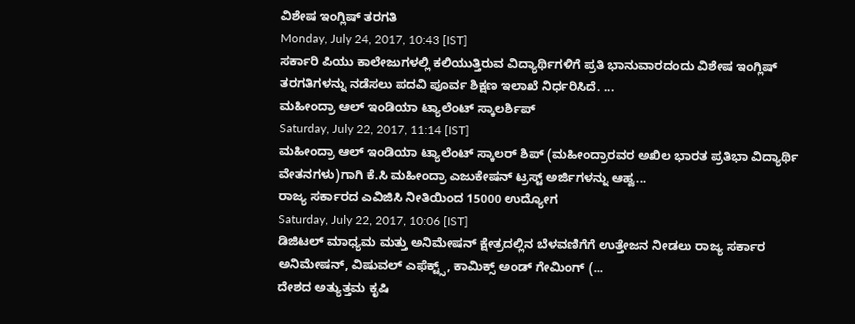ವಿಶೇಷ ಇಂಗ್ಲಿಷ್ ತರಗತಿ
Monday, July 24, 2017, 10:43 [IST]
ಸರ್ಕಾರಿ ಪಿಯು ಕಾಲೇಜುಗಳಲ್ಲಿ ಕಲಿಯುತ್ತಿರುವ ವಿದ್ಯಾರ್ಥಿಗಳಿಗೆ ಪ್ರತಿ ಭಾನುವಾರದಂದು ವಿಶೇಷ ಇಂಗ್ಲಿಷ್ ತರಗತಿಗಳನ್ನು ನಡೆಸಲು ಪದವಿ ಪೂರ್ವ ಶಿಕ್ಷಣ ಇಲಾಖೆ ನಿರ್ಧರಿಸಿದೆ. ...
ಮಹೀಂದ್ರಾ ಆಲ್ ಇಂಡಿಯಾ ಟ್ಯಾಲೆಂಟ್ ಸ್ಕಾಲರ್ಶಿಪ್
Saturday, July 22, 2017, 11:14 [IST]
ಮಹೀಂದ್ರಾ ಆಲ್ ಇಂಡಿಯಾ ಟ್ಯಾಲೆಂಟ್ ಸ್ಕಾಲರ್ ಶಿಪ್ (ಮಹೀಂದ್ರಾರವರ ಅಖಿಲ ಭಾರತ ಪ್ರತಿಭಾ ವಿದ್ಯಾರ್ಥಿ ವೇತನಗಳು)ಗಾಗಿ ಕೆ.ಸಿ ಮಹೀಂದ್ರಾ ಎಜುಕೇಷನ್ ಟ್ರಸ್ಟ್ ಅರ್ಜಿಗಳನ್ನು ಆಹ್ವ...
ರಾಜ್ಯ ಸರ್ಕಾರದ ಎವಿಜಿಸಿ ನೀತಿಯಿಂದ 15000 ಉದ್ಯೋಗ
Saturday, July 22, 2017, 10:06 [IST]
ಡಿಜಿಟಲ್ ಮಾಧ್ಯಮ ಮತ್ತು ಅನಿಮೇಷನ್ ಕ್ಷೇತ್ರದಲ್ಲಿನ ಬೆಳವಣಿಗೆಗೆ ಉತ್ತೇಜನ ನೀಡಲು ರಾಜ್ಯ ಸರ್ಕಾರ ಅನಿಮೇಷನ್, ವಿಷುವಲ್ ಎಫೆಕ್ಟ್ಸ್, ಕಾಮಿಕ್ಸ್ ಅಂಡ್ ಗೇಮಿಂಗ್ (...
ದೇಶದ ಅತ್ಯುತ್ತಮ ಕೃಷಿ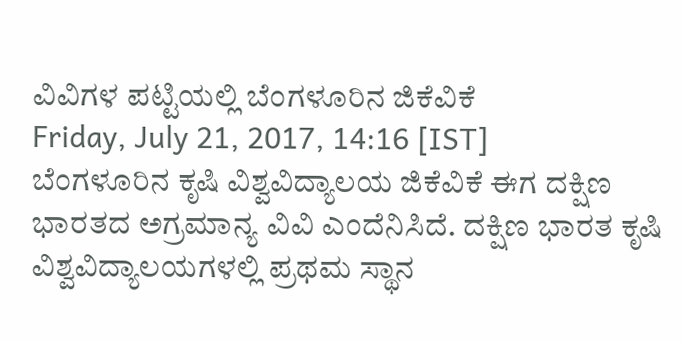ವಿವಿಗಳ ಪಟ್ಟಿಯಲ್ಲಿ ಬೆಂಗಳೂರಿನ ಜಿಕೆವಿಕೆ
Friday, July 21, 2017, 14:16 [IST]
ಬೆಂಗಳೂರಿನ ಕೃಷಿ ವಿಶ್ವವಿದ್ಯಾಲಯ ಜಿಕೆವಿಕೆ ಈಗ ದಕ್ಷಿಣ ಭಾರತದ ಅಗ್ರಮಾನ್ಯ ವಿವಿ ಎಂದೆನಿಸಿದೆ. ದಕ್ಷಿಣ ಭಾರತ ಕೃಷಿ ವಿಶ್ವವಿದ್ಯಾಲಯಗಳಲ್ಲಿ ಪ್ರಥಮ ಸ್ಥಾನ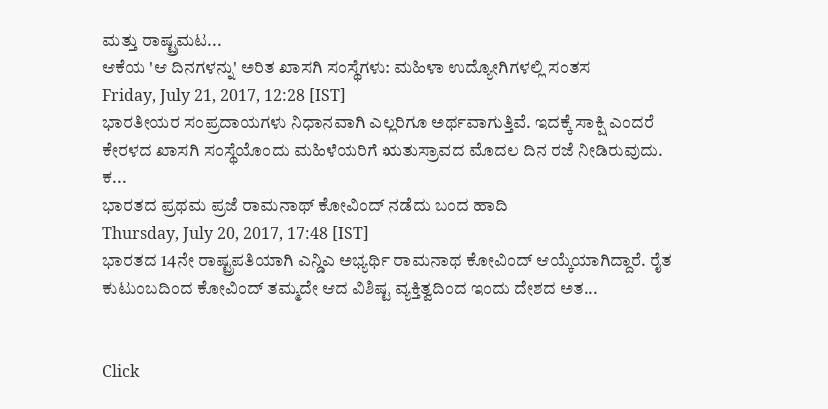ಮತ್ತು ರಾಷ್ಟ್ರಮಟ...
ಆಕೆಯ 'ಆ ದಿನಗಳನ್ನು' ಅರಿತ ಖಾಸಗಿ ಸಂಸ್ಥೆಗಳು: ಮಹಿಳಾ ಉದ್ಯೋಗಿಗಳಲ್ಲಿ ಸಂತಸ
Friday, July 21, 2017, 12:28 [IST]
ಭಾರತೀಯರ ಸಂಪ್ರದಾಯಗಳು ನಿಧಾನವಾಗಿ ಎಲ್ಲರಿಗೂ ಅರ್ಥವಾಗುತ್ತಿವೆ. ಇದಕ್ಕೆ ಸಾಕ್ಷಿ ಎಂದರೆ ಕೇರಳದ ಖಾಸಗಿ ಸಂಸ್ಥೆಯೊಂದು ಮಹಿಳೆಯರಿಗೆ ಋತುಸ್ರಾವದ ಮೊದಲ ದಿನ ರಜೆ ನೀಡಿರುವುದು. ಕ...
ಭಾರತದ ಪ್ರಥಮ ಪ್ರಜೆ ರಾಮನಾಥ್ ಕೋವಿಂದ್ ನಡೆದು ಬಂದ ಹಾದಿ
Thursday, July 20, 2017, 17:48 [IST]
ಭಾರತದ 14ನೇ ರಾಷ್ಟ್ರಪತಿಯಾಗಿ ಎನ್ಡಿಎ ಅಭ್ಯರ್ಥಿ ರಾಮನಾಥ ಕೋವಿಂದ್ ಆಯ್ಕೆಯಾಗಿದ್ದಾರೆ. ರೈತ ಕುಟುಂಬದಿಂದ ಕೋವಿಂದ್ ತಮ್ಮದೇ ಆದ ವಿಶಿಷ್ಟ ವ್ಯಕ್ತಿತ್ವದಿಂದ ಇಂದು ದೇಶದ ಅತ...


Click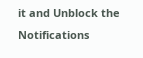it and Unblock the Notifications